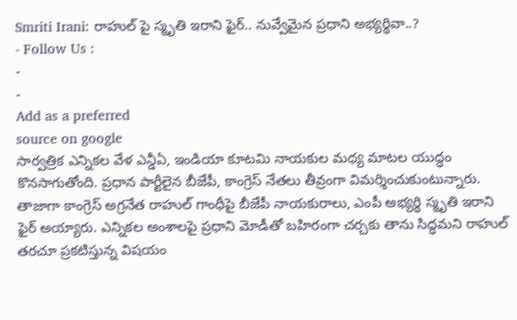Smriti Irani: రాహుల్ పై స్మృతి ఇరాని ఫైర్.. నువ్వేమైన ప్రధాని అభ్యర్థివా..?
- Follow Us :
-
-
Add as a preferred
source on google
సార్వత్రిక ఎన్నికల వేళ ఎన్డీఏ, ఇండియా కూటమి నాయకుల మధ్య మాటల యుద్ధం కొనసాగుతోంది. ప్రధాన పార్టీలైన బీజేపీ, కాంగ్రెస్ నేతలు తీవ్రంగా విమర్శించుకుంటున్నారు. తాజాగా కాంగ్రెస్ అగ్రనేత రాహుల్ గాంధీపై బీజేపీ నాయకురాలు, ఎంపీ అభ్యర్థి స్మృతి ఇరాని ఫైర్ అయ్యారు. ఎన్నికల అంశాలపై ప్రధాని మోడీతో బహిరంగా చర్చకు తాను సిద్ధమని రాహుల్ తరచూ ప్రకటిస్తున్న విషయం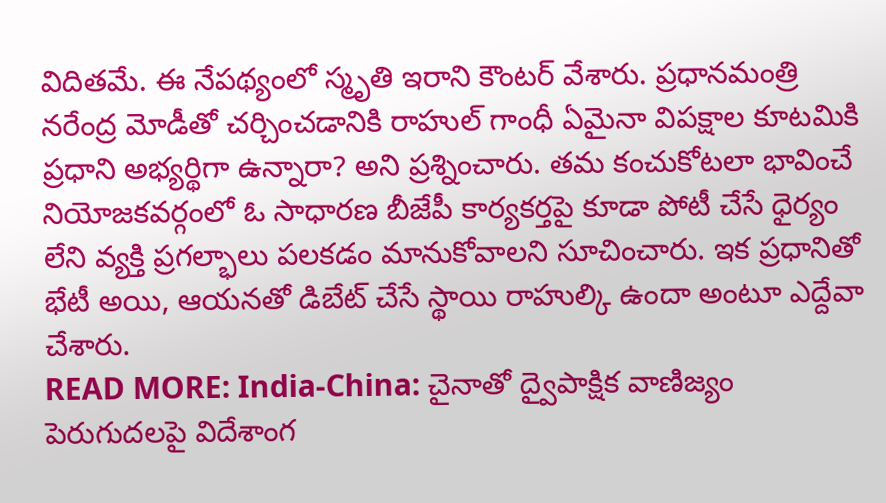విదితమే. ఈ నేపథ్యంలో స్మృతి ఇరాని కౌంటర్ వేశారు. ప్రధానమంత్రి నరేంద్ర మోడీతో చర్చించడానికి రాహుల్ గాంధీ ఏమైనా విపక్షాల కూటమికి ప్రధాని అభ్యర్థిగా ఉన్నారా? అని ప్రశ్నించారు. తమ కంచుకోటలా భావించే నియోజకవర్గంలో ఓ సాధారణ బీజేపీ కార్యకర్తపై కూడా పోటీ చేసే ధైర్యం లేని వ్యక్తి ప్రగల్భాలు పలకడం మానుకోవాలని సూచించారు. ఇక ప్రధానితో భేటీ అయి, ఆయనతో డిబేట్ చేసే స్థాయి రాహుల్కి ఉందా అంటూ ఎద్దేవా చేశారు.
READ MORE: India-China: చైనాతో ద్వైపాక్షిక వాణిజ్యం పెరుగుదలపై విదేశాంగ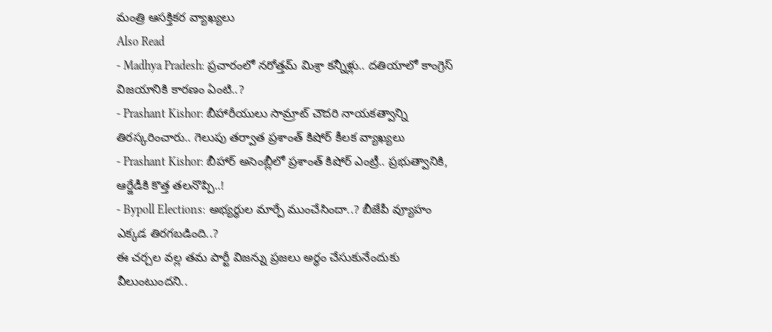మంత్రి ఆసక్తికర వ్యాఖ్యలు
Also Read
- Madhya Pradesh: ప్రచారంలో నరోత్తమ్ మిశ్రా కన్నీళ్లు.. దతియాలో కాంగ్రెస్ విజయానికి కారణం ఏంటి..?
- Prashant Kishor: బీహారీయులు సామ్రాట్ చౌదరి నాయకత్వాన్ని తిరస్కరించారు.. గెలుపు తర్వాత ప్రశాంత్ కిషోర్ కీలక వ్యాఖ్యలు
- Prashant Kishor: బీహార్ అసెంబ్లీలో ప్రశాంత్ కిషోర్ ఎంట్రీ.. ప్రభుత్వానికి, ఆర్జేడీకి కొత్త తలనొప్పి..!
- Bypoll Elections: అభ్యర్థుల మార్పే ముంచేసిందా..? బీజేపీ వ్యూహం ఎక్కడ తిరగబడింది..?
ఈ చర్చల వల్ల తమ పార్టీ విజన్ను ప్రజలు అర్థం చేసుకునేందుకు వీలుంటుందని..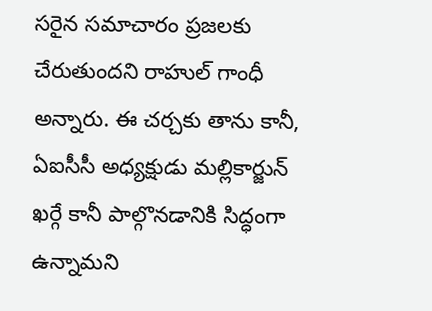సరైన సమాచారం ప్రజలకు చేరుతుందని రాహుల్ గాంధీ అన్నారు. ఈ చర్చకు తాను కానీ, ఏఐసీసీ అధ్యక్షుడు మల్లికార్జున్ ఖర్గే కానీ పాల్గొనడానికి సిద్ధంగా ఉన్నామని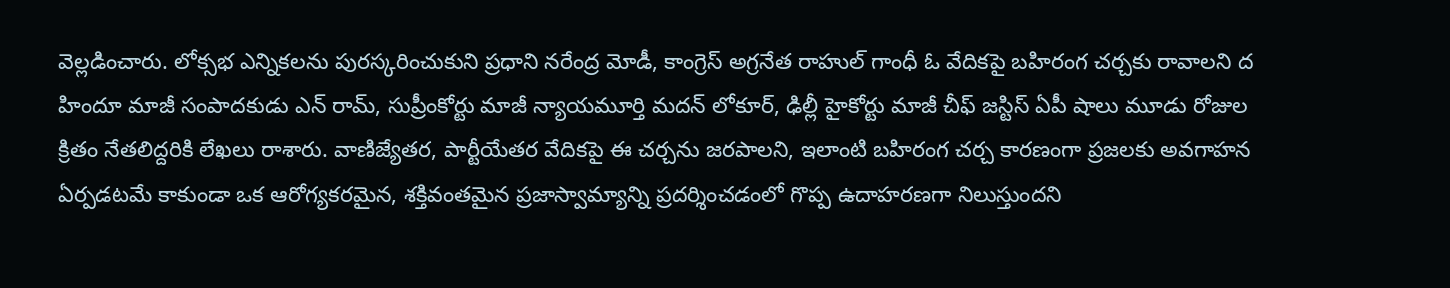వెల్లడించారు. లోక్సభ ఎన్నికలను పురస్కరించుకుని ప్రధాని నరేంద్ర మోడీ, కాంగ్రెస్ అగ్రనేత రాహుల్ గాంధీ ఓ వేదికపై బహిరంగ చర్చకు రావాలని ద హిందూ మాజీ సంపాదకుడు ఎన్ రామ్, సుప్రీంకోర్టు మాజీ న్యాయమూర్తి మదన్ లోకూర్, ఢిల్లీ హైకోర్టు మాజీ చీఫ్ జస్టిస్ ఏపీ షాలు మూడు రోజుల క్రితం నేతలిద్దరికి లేఖలు రాశారు. వాణిజ్యేతర, పార్టీయేతర వేదికపై ఈ చర్చను జరపాలని, ఇలాంటి బహిరంగ చర్చ కారణంగా ప్రజలకు అవగాహన ఏర్పడటమే కాకుండా ఒక ఆరోగ్యకరమైన, శక్తివంతమైన ప్రజాస్వామ్యాన్ని ప్రదర్శించడంలో గొప్ప ఉదాహరణగా నిలుస్తుందని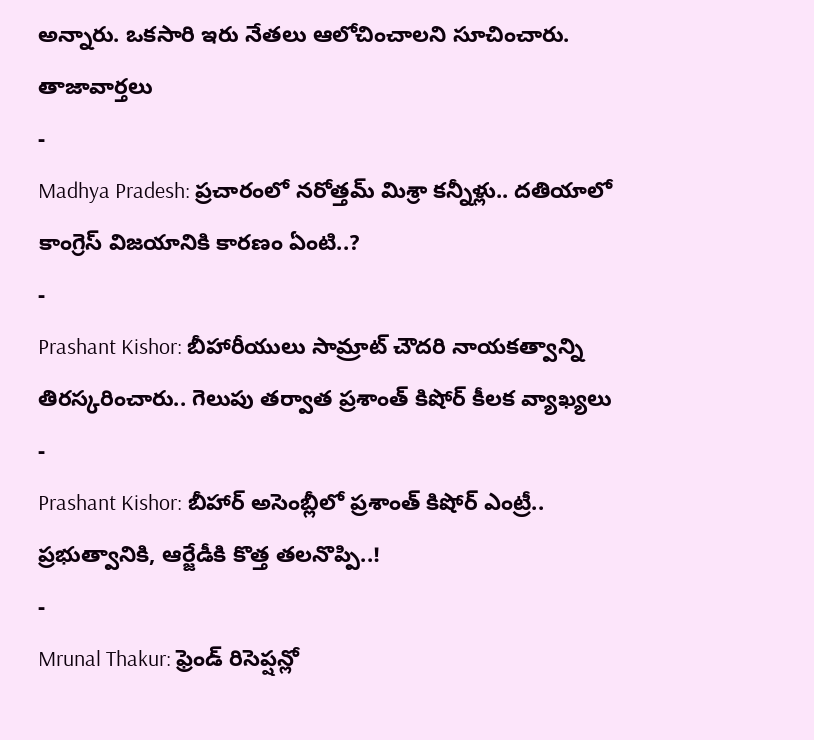అన్నారు. ఒకసారి ఇరు నేతలు ఆలోచించాలని సూచించారు.
తాజావార్తలు
-
Madhya Pradesh: ప్రచారంలో నరోత్తమ్ మిశ్రా కన్నీళ్లు.. దతియాలో కాంగ్రెస్ విజయానికి కారణం ఏంటి..?
-
Prashant Kishor: బీహారీయులు సామ్రాట్ చౌదరి నాయకత్వాన్ని తిరస్కరించారు.. గెలుపు తర్వాత ప్రశాంత్ కిషోర్ కీలక వ్యాఖ్యలు
-
Prashant Kishor: బీహార్ అసెంబ్లీలో ప్రశాంత్ కిషోర్ ఎంట్రీ.. ప్రభుత్వానికి, ఆర్జేడీకి కొత్త తలనొప్పి..!
-
Mrunal Thakur: ఫ్రెండ్ రిసెప్షన్లో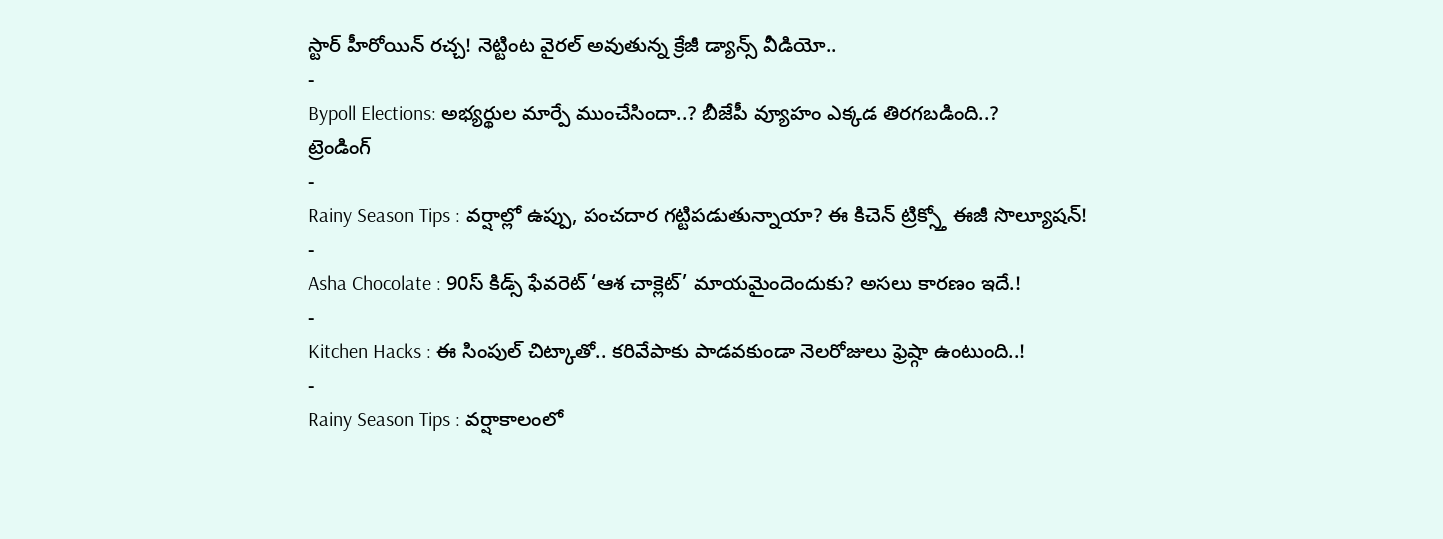స్టార్ హీరోయిన్ రచ్చ! నెట్టింట వైరల్ అవుతున్న క్రేజీ డ్యాన్స్ వీడియో..
-
Bypoll Elections: అభ్యర్థుల మార్పే ముంచేసిందా..? బీజేపీ వ్యూహం ఎక్కడ తిరగబడింది..?
ట్రెండింగ్
-
Rainy Season Tips : వర్షాల్లో ఉప్పు, పంచదార గట్టిపడుతున్నాయా? ఈ కిచెన్ ట్రిక్స్తో ఈజీ సొల్యూషన్!
-
Asha Chocolate : 90స్ కిడ్స్ ఫేవరెట్ ‘ఆశ చాక్లెట్’ మాయమైందెందుకు? అసలు కారణం ఇదే.!
-
Kitchen Hacks : ఈ సింపుల్ చిట్కాతో.. కరివేపాకు పాడవకుండా నెలరోజులు ఫ్రెష్గా ఉంటుంది..!
-
Rainy Season Tips : వర్షాకాలంలో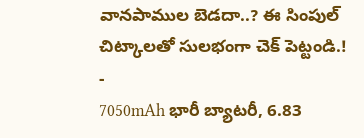వానపాముల బెడదా..? ఈ సింపుల్ చిట్కాలతో సులభంగా చెక్ పెట్టండి.!
-
7050mAh భారీ బ్యాటరీ, 6.83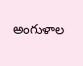అంగుళాల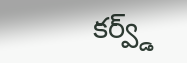కర్వ్డ్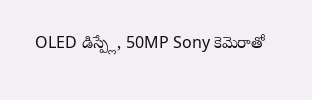OLED డిస్ప్లే, 50MP Sony కెమెరాతో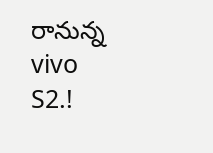రానున్న vivo S2.!